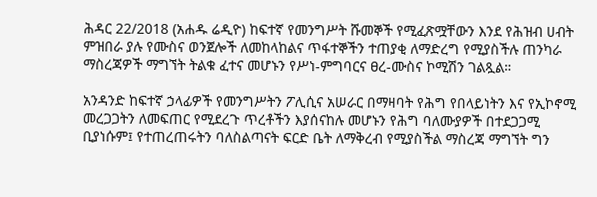ሕዳር 22/2018 (አሐዱ ሬዲዮ) ከፍተኛ የመንግሥት ሹመኞች የሚፈጽሟቸውን እንደ የሕዝብ ሀብት ምዝበራ ያሉ የሙስና ወንጀሎች ለመከላከልና ጥፋተኞችን ተጠያቂ ለማድረግ የሚያስችሉ ጠንካራ ማስረጃዎች ማግኘት ትልቁ ፈተና መሆኑን የሥነ-ምግባርና ፀረ-ሙስና ኮሚሽን ገልጿል።

አንዳንድ ከፍተኛ ኃላፊዎች የመንግሥትን ፖሊሲና አሠራር በማዛባት የሕግ የበላይነትን እና የኢኮኖሚ መረጋጋትን ለመፍጠር የሚደረጉ ጥረቶችን እያሰናከሉ መሆኑን የሕግ ባለሙያዎች በተደጋጋሚ ቢያነሱም፤ የተጠረጠሩትን ባለስልጣናት ፍርድ ቤት ለማቅረብ የሚያስችል ማስረጃ ማግኘት ግን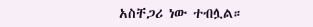አስቸጋሪ ነው ተብሏል።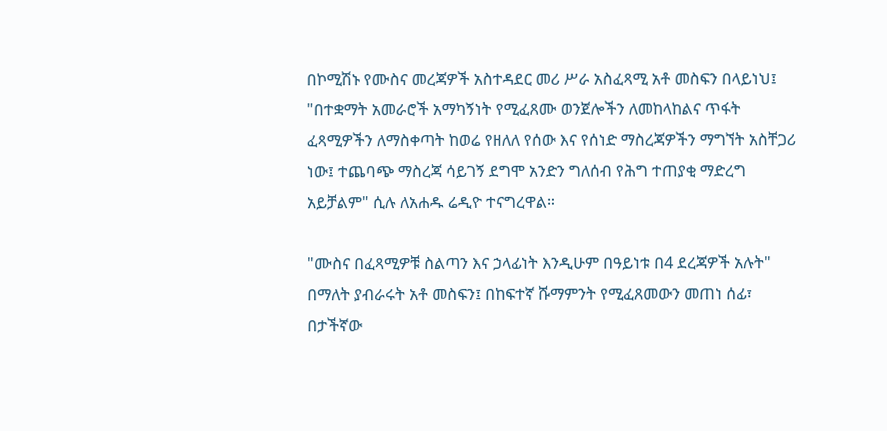በኮሚሽኑ የሙስና መረጃዎች አስተዳደር መሪ ሥራ አስፈጻሚ አቶ መስፍን በላይነህ፤ "በተቋማት አመራሮች አማካኝነት የሚፈጸሙ ወንጀሎችን ለመከላከልና ጥፋት ፈጻሚዎችን ለማስቀጣት ከወሬ የዘለለ የሰው እና የሰነድ ማስረጃዎችን ማግኘት አስቸጋሪ ነው፤ ተጨባጭ ማስረጃ ሳይገኝ ደግሞ አንድን ግለሰብ የሕግ ተጠያቂ ማድረግ አይቻልም" ሲሉ ለአሐዱ ሬዲዮ ተናግረዋል።

"ሙስና በፈጻሚዎቹ ስልጣን እና ኃላፊነት እንዲሁም በዓይነቱ በ4 ደረጃዎች አሉት" በማለት ያብራሩት አቶ መስፍን፤ በከፍተኛ ሹማምንት የሚፈጸመውን መጠነ ሰፊ፣ በታችኛው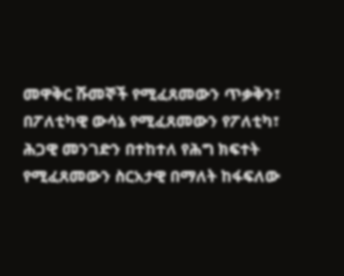መዋቅር ሹመኞች የሚፈጸመውን ጥቃቅን፣ በፖለቲካዊ ውሳኔ የሚፈጸመውን የፖለቲካ፣ ሕጋዊ መንገድን በተከተለ የሕግ ክፍተት የሚፈጸመውን ስርአታዊ በማለት ከፋፍለው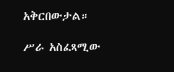አቅርበውታል።

ሥራ አስፈጻሚው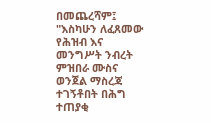በመጨረሻም፤ "እስካሁን ለፈጸመው የሕዝብ እና መንግሥት ንብረት ምዝበራ ሙስና ወንጀል ማስረጃ ተገኝቶበት በሕግ ተጠያቂ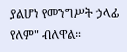ያልሆነ የመንግሥት ኃላፊ የለም" ብለዋል።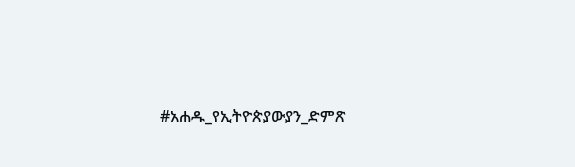#አሐዱ_የኢትዮጵያውያን_ድምጽ